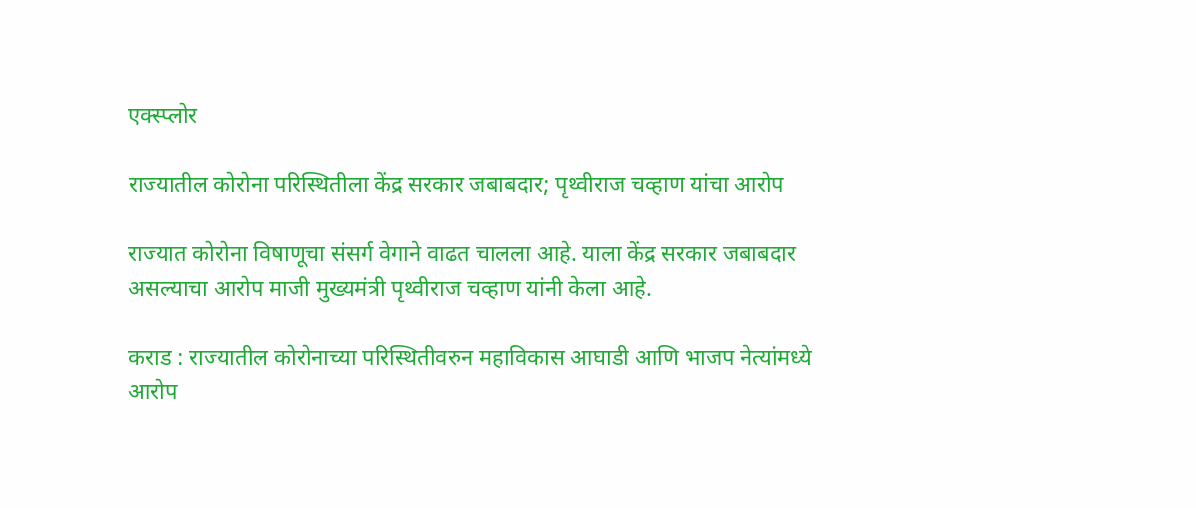एक्स्प्लोर

राज्यातील कोरोना परिस्थितीला केंद्र सरकार जबाबदार; पृथ्वीराज चव्हाण यांचा आरोप

राज्यात कोरोना विषाणूचा संसर्ग वेगाने वाढत चालला आहे. याला केंद्र सरकार जबाबदार असल्याचा आरोप माजी मुख्यमंत्री पृथ्वीराज चव्हाण यांनी केला आहे.

कराड : राज्यातील कोरोनाच्या परिस्थितीवरुन महाविकास आघाडी आणि भाजप नेत्यांमध्ये आरोप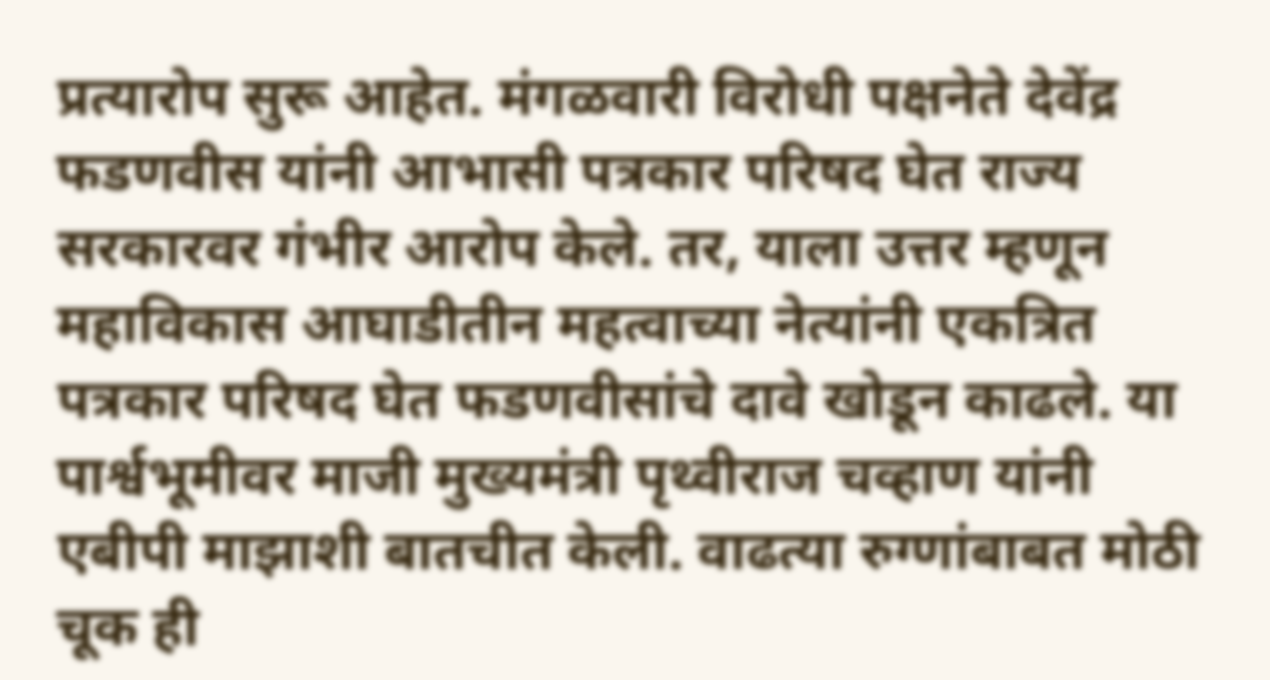प्रत्यारोप सुरू आहेत. मंगळवारी विरोधी पक्षनेते देवेंद्र फडणवीस यांनी आभासी पत्रकार परिषद घेत राज्य सरकारवर गंभीर आरोप केले. तर, याला उत्तर म्हणून महाविकास आघाडीतीन महत्वाच्या नेत्यांनी एकत्रित पत्रकार परिषद घेत फडणवीसांचे दावे खोडून काढले. या पार्श्वभूमीवर माजी मुख्यमंत्री पृथ्वीराज चव्हाण यांनी एबीपी माझाशी बातचीत केली. वाढत्या रुग्णांबाबत मोठी चूक ही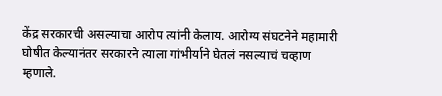केंद्र सरकारची असल्याचा आरोप त्यांनी केलाय. आरोग्य संघटनेने महामारी घोषीत केल्यानंतर सरकारने त्याला गांभीर्याने घेतलं नसल्याचं चव्हाण म्हणाले.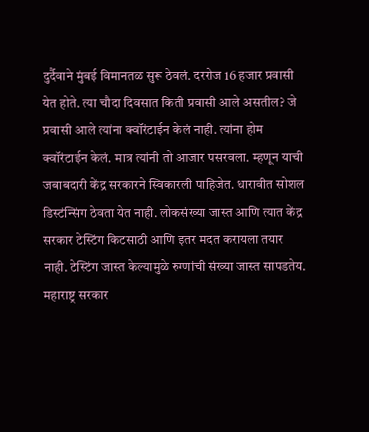दुर्दैवाने मुंबई विमानतळ सुरू ठेवलं. दररोज 16 हजार प्रवासी येत होते. त्या चौदा दिवसात किती प्रवासी आले असतील? जे प्रवासी आले त्यांना क्वॉरंटाईन केलं नाही. त्यांना होम क्वॉरंटाईन केलं. मात्र त्यांनी तो आजार पसरवला. म्हणून याची जबाबदारी केंद्र सरकारने स्विकारली पाहिजेत. धारावीत सोशल डिस्टंन्सिंग ठेवता येत नाही. लोकसंख्या जास्त आणि त्यात केंद्र सरकार टेस्टिंग किटसाठी आणि इतर मदत करायला तयार नाही. टेस्टिंग जास्त केल्यामुळे रुग्णांची संख्या जास्त सापडतेय. महाराष्ट्र सरकार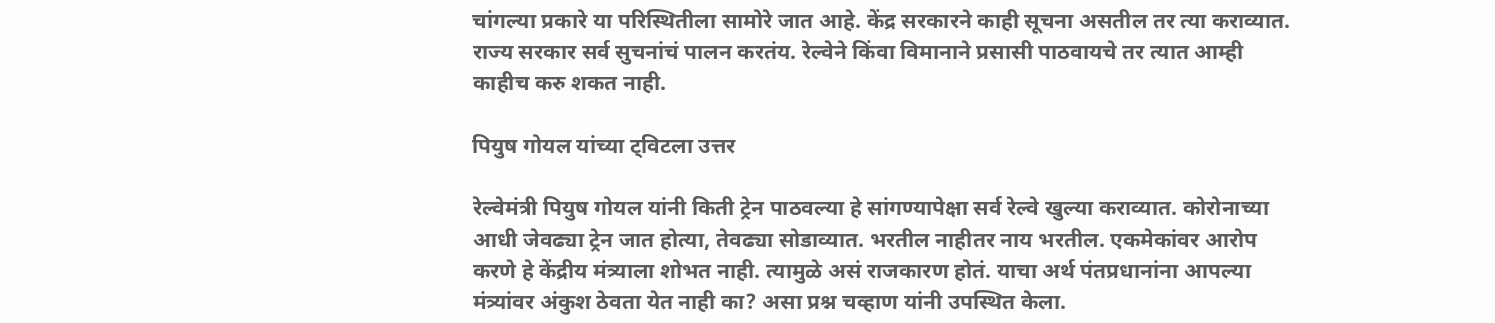चांगल्या प्रकारे या परिस्थितीला सामोरे जात आहे. केंद्र सरकारने काही सूचना असतील तर त्या कराव्यात. राज्य सरकार सर्व सुचनांचं पालन करतंय. रेल्वेने किंवा विमानाने प्रसासी पाठवायचे तर त्यात आम्ही काहीच करु शकत नाही.

पियुष गोयल यांच्या ट्विटला उत्तर

रेल्वेमंत्री पियुष गोयल यांनी किती ट्रेन पाठवल्या हे सांगण्यापेक्षा सर्व रेल्वे खुल्या कराव्यात. कोरोनाच्या आधी जेवढ्या ट्रेन जात होत्या, तेवढ्या सोडाव्यात. भरतील नाहीतर नाय भरतील. एकमेकांवर आरोप करणे हे केंद्रीय मंत्र्याला शोभत नाही. त्यामुळे असं राजकारण होतं. याचा अर्थ पंतप्रधानांना आपल्या मंत्र्यांवर अंकुश ठेवता येत नाही का? असा प्रश्न चव्हाण यांनी उपस्थित केला.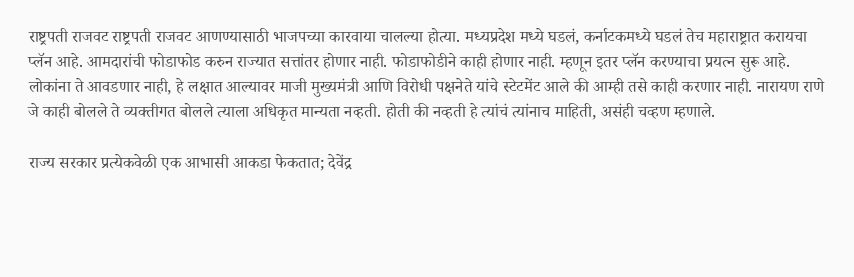राष्ट्रपती राजवट राष्ट्रपती राजवट आणण्यासाठी भाजपच्या कारवाया चालल्या होत्या. मध्यप्रदेश मध्ये घडलं, कर्नाटकमध्ये घडलं तेच महाराष्ट्रात करायचा प्लॅन आहे. आमदारांची फोडाफोड करुन राज्यात सत्तांतर होणार नाही. फोडाफोडीने काही होणार नाही. म्हणून इतर प्लॅन करण्याचा प्रयत्न सुरू आहे. लोकांना ते आवडणार नाही, हे लक्षात आल्यावर माजी मुख्यमंत्री आणि विरोधी पक्षनेते यांचे स्टेटमेंट आले की आम्ही तसे काही करणार नाही. नारायण राणे जे काही बोलले ते व्यक्तीगत बोलले त्याला अधिकृत मान्यता नव्हती. होती की नव्हती हे त्यांचं त्यांनाच माहिती, असंही चव्हण म्हणाले.

राज्य सरकार प्रत्येकवेळी एक आभासी आकडा फेकतात; देवेंद्र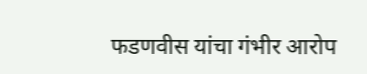फडणवीस यांचा गंभीर आरोप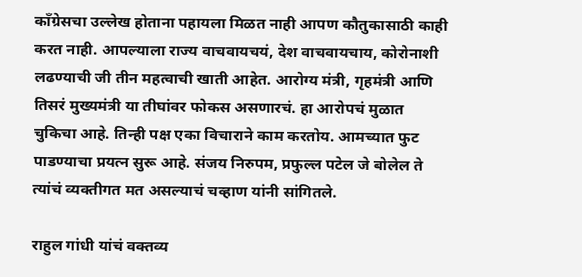काँग्रेसचा उल्लेख होताना पहायला मिळत नाही आपण कौतुकासाठी काही करत नाही. आपल्याला राज्य वाचवायचयं, देश वाचवायचाय, कोरोनाशी लढण्याची जी तीन महत्वाची खाती आहेत. आरोग्य मंत्री, गृहमंत्री आणि तिसरं मुख्यमंत्री या तीघांवर फोकस असणारचं. हा आरोपचं मुळात चुकिचा आहे. तिन्ही पक्ष एका विचाराने काम करतोय. आमच्यात फुट पाडण्याचा प्रयत्न सुरू आहे. संजय निरुपम, प्रफुल्ल पटेल जे बोलेल ते त्यांचं व्यक्तीगत मत असल्याचं चव्हाण यांनी सांगितले.

राहुल गांधी यांचं वक्तव्य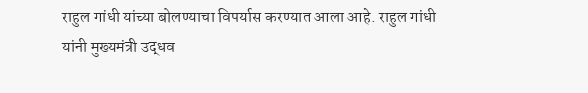राहुल गांधी यांच्या बोलण्याचा विपर्यास करण्यात आला आहे. राहुल गांधी यांनी मुख्यमंत्री उद्धव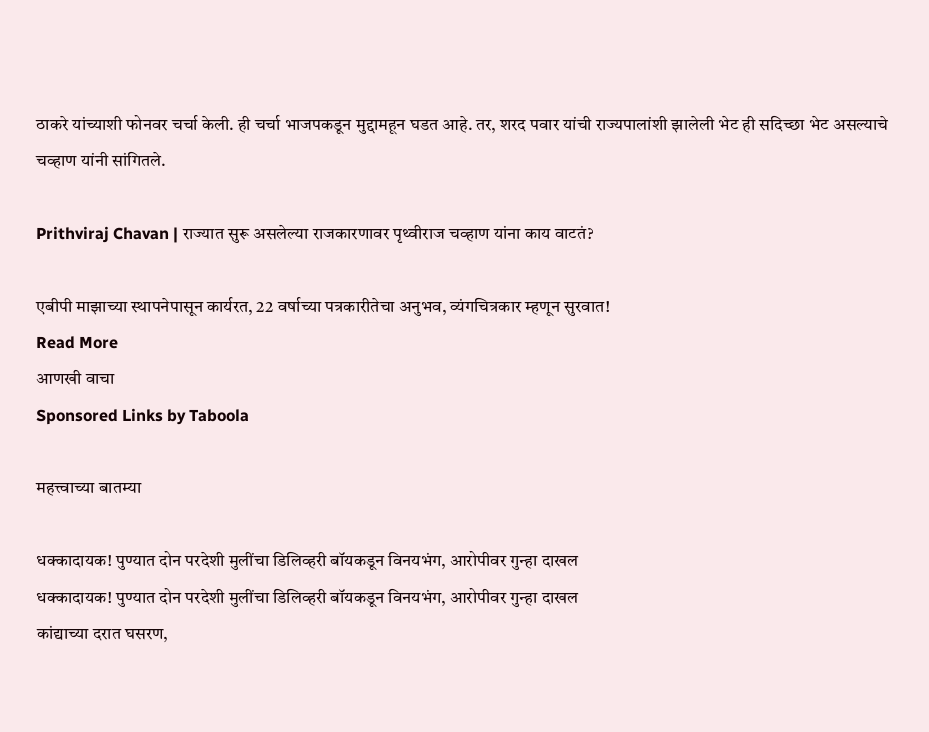ठाकरे यांच्याशी फोनवर चर्चा केली. ही चर्चा भाजपकडून मुद्दामहून घडत आहे. तर, शरद पवार यांची राज्यपालांशी झालेली भेट ही सदिच्छा भेट असल्याचे चव्हाण यांनी सांगितले.

Prithviraj Chavan | राज्यात सुरू असलेल्या राजकारणावर पृथ्वीराज चव्हाण यांना काय वाटतं?

एबीपी माझाच्या स्थापनेपासून कार्यरत, 22 वर्षाच्या पत्रकारीतेचा अनुभव, व्यंगचित्रकार म्हणून सुरवात!
Read More
आणखी वाचा
Sponsored Links by Taboola

महत्त्वाच्या बातम्या

धक्कादायक! पुण्यात दोन परदेशी मुलींचा डिलिव्हरी बॉयकडून विनयभंग, आरोपीवर गुन्हा दाखल
धक्कादायक! पुण्यात दोन परदेशी मुलींचा डिलिव्हरी बॉयकडून विनयभंग, आरोपीवर गुन्हा दाखल
कांद्याच्या दरात घसरण,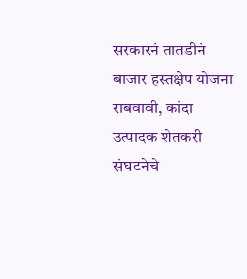सरकारनं तातडीनं बाजार हस्तक्षेप योजना राबवावी, कांदा उत्पादक शेतकरी संघटनेचे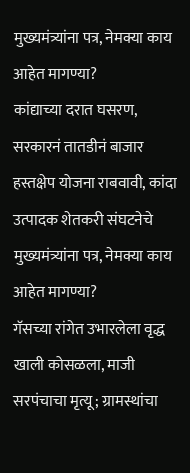मुख्यमंत्र्यांना पत्र, नेमक्या काय आहेत मागण्या?
कांद्याच्या दरात घसरण, सरकारनं तातडीनं बाजार हस्तक्षेप योजना राबवावी, कांदा उत्पादक शेतकरी संघटनेचे मुख्यमंत्र्यांना पत्र, नेमक्या काय आहेत मागण्या?
गॅसच्या रांगेत उभारलेला वृद्ध खाली कोसळला, माजी सरपंचाचा मृत्यू; ग्रामस्थांचा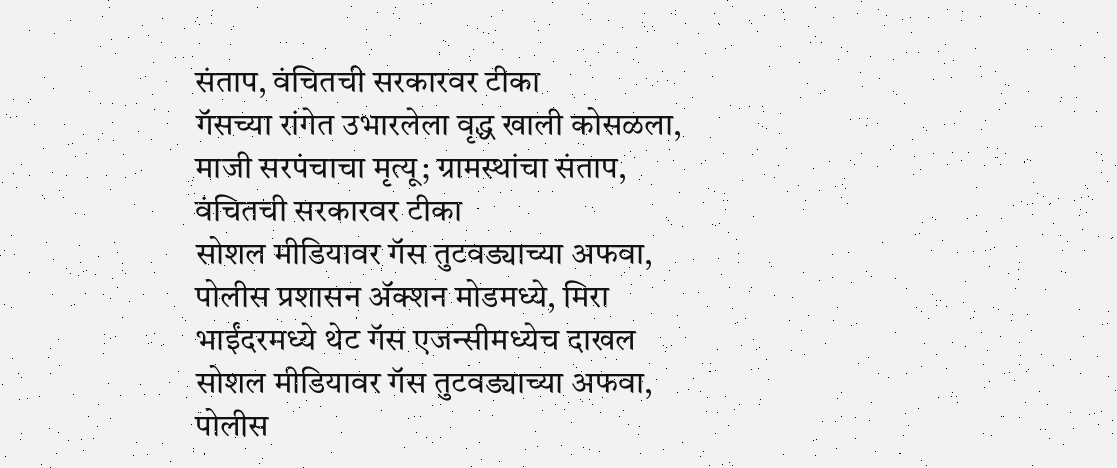संताप, वंचितची सरकारवर टीका
गॅसच्या रांगेत उभारलेला वृद्ध खाली कोसळला, माजी सरपंचाचा मृत्यू; ग्रामस्थांचा संताप, वंचितची सरकारवर टीका
सोशल मीडियावर गॅस तुटवड्याच्या अफवा, पोलीस प्रशासन अ‍ॅक्शन मोडमध्ये, मिरा भाईंदरमध्ये थेट गॅस एजन्सीमध्येच दाखल
सोशल मीडियावर गॅस तुटवड्याच्या अफवा, पोलीस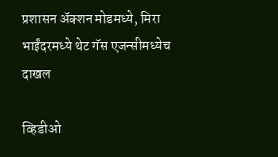प्रशासन अ‍ॅक्शन मोडमध्ये, मिरा भाईंदरमध्ये थेट गॅस एजन्सीमध्येच दाखल

व्हिडीओ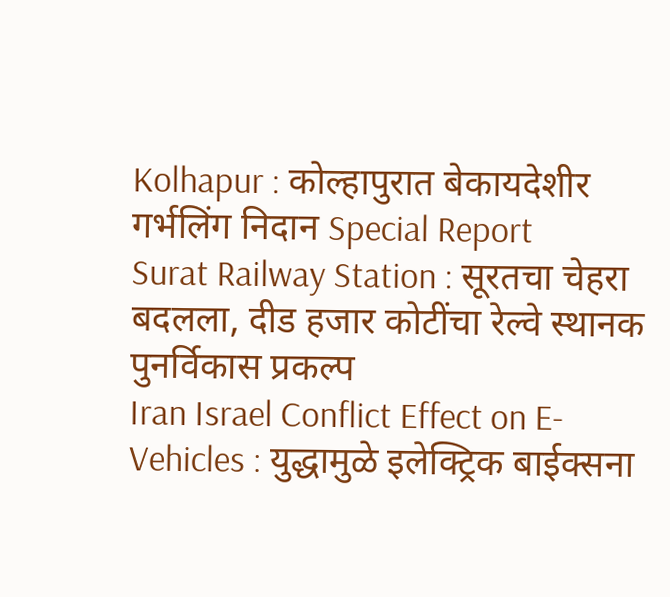Kolhapur : कोल्हापुरात बेकायदेशीर गर्भलिंग निदान Special Report
Surat Railway Station : सूरतचा चेहरा बदलला, दीड हजार कोटींचा रेल्वे स्थानक पुनर्विकास प्रकल्प
Iran Israel Conflict Effect on E-Vehicles : युद्धामुळे इलेक्ट्रिक बाईक्सना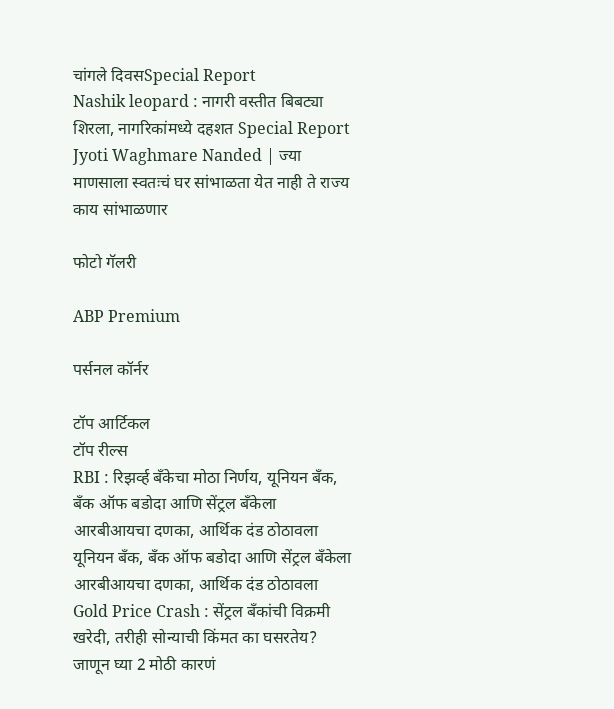चांगले दिवसSpecial Report
Nashik leopard : नागरी वस्तीत बिबट्या शिरला, नागरिकांमध्ये दहशत Special Report
Jyoti Waghmare Nanded | ज्या माणसाला स्वतःचं घर सांभाळता येत नाही ते राज्य काय सांभाळणार

फोटो गॅलरी

ABP Premium

पर्सनल कॉर्नर

टॉप आर्टिकल
टॉप रील्स
RBI : रिझर्व्ह बँकेचा मोठा निर्णय, यूनियन बँक, बँक ऑफ बडोदा आणि सेंट्रल बँकेला आरबीआयचा दणका, आर्थिक दंड ठोठावला
यूनियन बँक, बँक ऑफ बडोदा आणि सेंट्रल बँकेला आरबीआयचा दणका, आर्थिक दंड ठोठावला
Gold Price Crash : सेंट्रल बँकांची विक्रमी खरेदी, तरीही सोन्याची किंमत का घसरतेय? जाणून घ्या 2 मोठी कारणं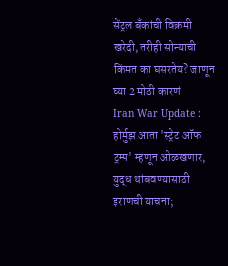सेंट्रल बँकांची विक्रमी खरेदी, तरीही सोन्याची किंमत का घसरतेय? जाणून घ्या 2 मोठी कारणं
Iran War Update : होर्मुझ आता 'स्ट्रेट ऑफ ट्रम्प' म्हणून ओळखणार, युद्ध थांबवण्यासाठी इराणची याचना;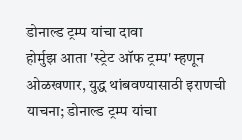डोनाल्ड ट्रम्प यांचा दावा
होर्मुझ आता 'स्ट्रेट ऑफ ट्रम्प' म्हणून ओळखणार, युद्ध थांबवण्यासाठी इराणची याचना; डोनाल्ड ट्रम्प यांचा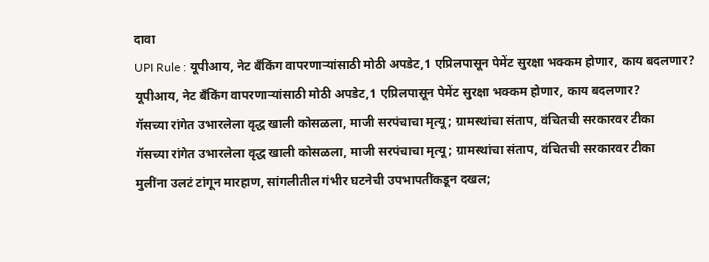दावा
UPI Rule : यूपीआय, नेट बँकिंग वापरणाऱ्यांसाठी मोठी अपडेट,1 एप्रिलपासून पेमेंट सुरक्षा भक्कम होणार, काय बदलणार?
यूपीआय, नेट बँकिंग वापरणाऱ्यांसाठी मोठी अपडेट,1 एप्रिलपासून पेमेंट सुरक्षा भक्कम होणार, काय बदलणार?
गॅसच्या रांगेत उभारलेला वृद्ध खाली कोसळला, माजी सरपंचाचा मृत्यू; ग्रामस्थांचा संताप, वंचितची सरकारवर टीका
गॅसच्या रांगेत उभारलेला वृद्ध खाली कोसळला, माजी सरपंचाचा मृत्यू; ग्रामस्थांचा संताप, वंचितची सरकारवर टीका
मुलींना उलटं टांगून मारहाण, सांगलीतील गंभीर घटनेची उपभापतींकडून दखल;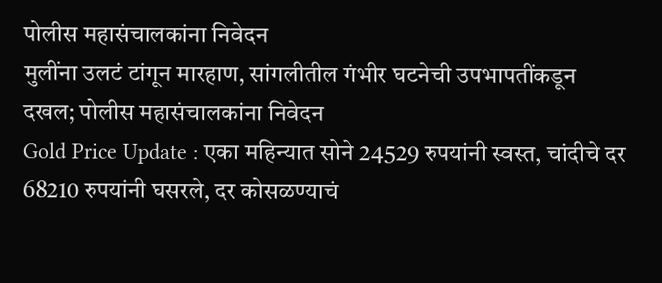पोलीस महासंचालकांना निवेदन
मुलींना उलटं टांगून मारहाण, सांगलीतील गंभीर घटनेची उपभापतींकडून दखल; पोलीस महासंचालकांना निवेदन
Gold Price Update : एका महिन्यात सोने 24529 रुपयांनी स्वस्त, चांदीचे दर 68210 रुपयांनी घसरले, दर कोसळण्याचं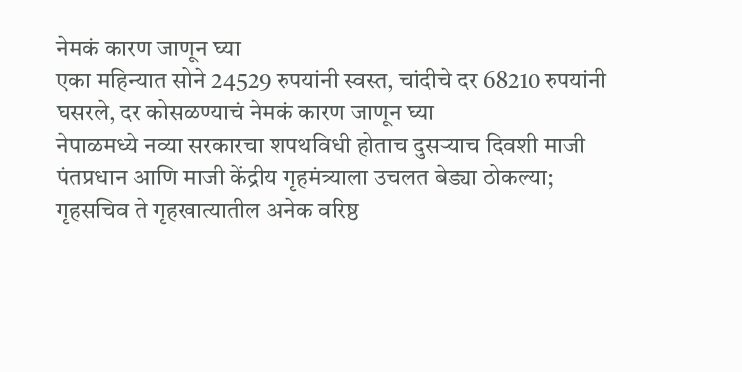नेमकं कारण जाणून घ्या
एका महिन्यात सोने 24529 रुपयांनी स्वस्त, चांदीचे दर 68210 रुपयांनी घसरले, दर कोसळण्याचं नेमकं कारण जाणून घ्या
नेपाळमध्ये नव्या सरकारचा शपथविधी होताच दुसऱ्याच दिवशी माजी पंतप्रधान आणि माजी केंद्रीय गृहमंत्र्याला उचलत बेड्या ठोकल्या; गृहसचिव ते गृहखात्यातील अनेक वरिष्ठ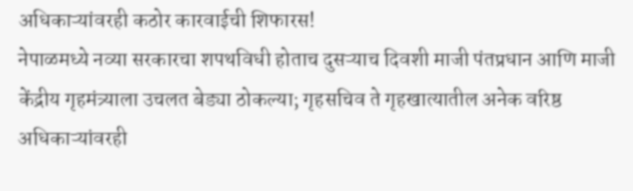अधिकाऱ्यांवरही कठोर कारवाईची शिफारस!
नेपाळमध्ये नव्या सरकारचा शपथविधी होताच दुसऱ्याच दिवशी माजी पंतप्रधान आणि माजी केंद्रीय गृहमंत्र्याला उचलत बेड्या ठोकल्या; गृहसचिव ते गृहखात्यातील अनेक वरिष्ठ अधिकाऱ्यांवरही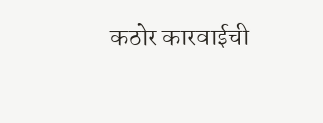कठोर कारवाईची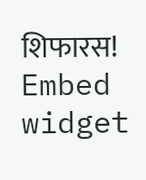शिफारस!
Embed widget